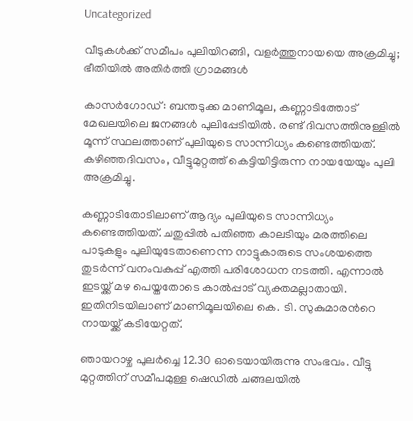Uncategorized

വീടുകൾക്ക് സമീപം പുലിയിറങ്ങി, വളർത്തുനായയെ അക്രമിച്ചു; ഭീതിയിൽ അതിർത്തി ഗ്രാമങ്ങൾ

കാസർഗോഡ്: ബന്തടുക്ക മാണിമൂല, കണ്ണാടിത്തോട് മേഖലയിലെ ജനങ്ങൾ പുലിപ്പേടിയിൽ. രണ്ട് ദിവസത്തിനുള്ളിൽ മൂന്ന് സ്ഥലത്താണ് പുലിയുടെ സാന്നിധ്യം കണ്ടെത്തിയത്. കഴിഞ്ഞദിവസം, വീട്ടുമുറ്റത്ത് കെട്ടിയിട്ടിരുന്ന നായയേയും പുലി അക്രമിച്ചു.

കണ്ണാടിതോടിലാണ് ആദ്യം പുലിയുടെ സാന്നിധ്യം കണ്ടെത്തിയത്. ചതുപ്പിൽ പതിഞ്ഞ കാലടിയും മരത്തിലെ പാടുകളും പുലിയുടേതാണെന്ന നാട്ടുകാരുടെ സംശയത്തെ തുടർന്ന് വനംവകുപ്പ് എത്തി പരിശോധന നടത്തി. എന്നാൽ ഇടയ്ക്ക് മഴ പെയ്തതോടെ കാൽപ്പാട് വ്യക്തമല്ലാതായി. ഇതിനിടയിലാണ് മാണിമൂലയിലെ കെ. ടി. സുകുമാരന്‍റെ നായയ്ക്ക് കടിയേറ്റത്.

ഞായറാഴ്ച പുലർച്ചെ 12.30 ഓടെയായിരുന്നു സംഭവം. വീട്ടു മുറ്റത്തിന് സമീപമുള്ള ഷെഡിൽ ചങ്ങലയില്‍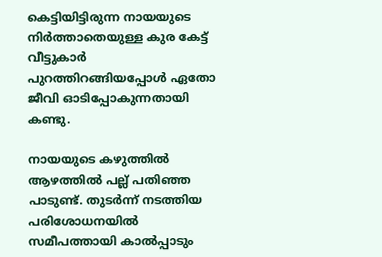കെട്ടിയിട്ടിരുന്ന നായയുടെ നിർത്താതെയുള്ള കുര കേട്ട് വീട്ടുകാർ പുറത്തിറങ്ങിയപ്പോൾ ഏതോ ജീവി ഓടിപ്പോകുന്നതായി കണ്ടു.

നായയുടെ കഴുത്തിൽ ആഴത്തിൽ പല്ല് പതിഞ്ഞ പാടുണ്ട്. തുടർന്ന് നടത്തിയ പരിശോധനയിൽ സമീപത്തായി കാൽപ്പാടും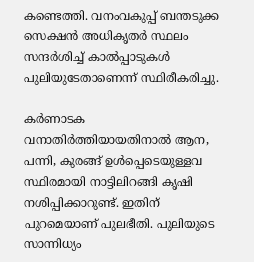കണ്ടെത്തി. വനംവകുപ്പ് ബന്തടുക്ക സെക്ഷന്‍ അധികൃതർ സ്ഥലം സന്ദർശിച്ച് കാല്‍പ്പാടുകള്‍ പുലിയുടേതാണെന്ന് സ്ഥിരീകരിച്ചു.

കർണാടക വനാതിർത്തിയായതിനാൽ ആന, പന്നി, കുരങ്ങ് ഉൾപ്പെടെയുള്ളവ സ്ഥിരമായി നാട്ടിലിറങ്ങി കൃഷി നശിപ്പിക്കാറുണ്ട്. ഇതിന് പുറമെയാണ് പുലഭീതി. പുലിയുടെ സാന്നിധ്യം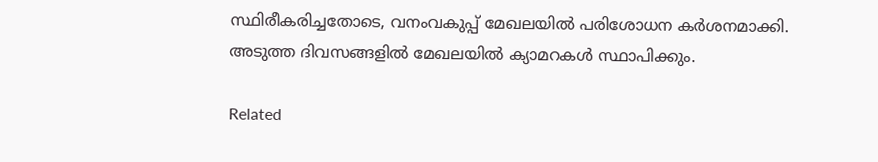സ്ഥിരീകരിച്ചതോടെ, വനംവകുപ്പ് മേഖലയിൽ പരിശോധന കർശനമാക്കി. അടുത്ത ദിവസങ്ങളിൽ മേഖലയിൽ ക്യാമറകൾ സ്ഥാപിക്കും.

Related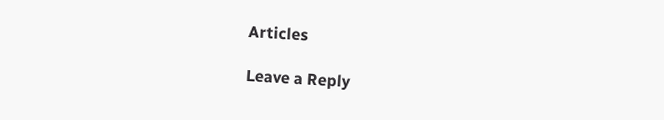Articles

Leave a Reply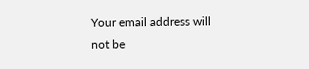Your email address will not be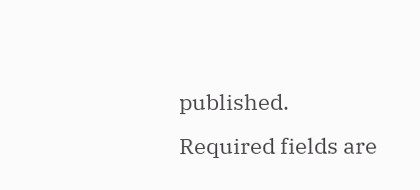published. Required fields are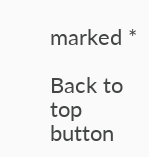marked *

Back to top button